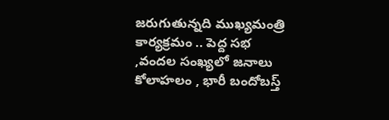జరుగుతున్నది ముఖ్యమంత్రి కార్యక్రమం .. పెద్ద సభ ,వందల సంఖ్యలో జనాలు కోలాహలం , భారీ బందోబస్త్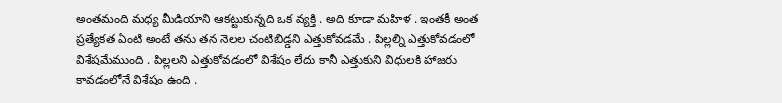అంతమంది మధ్య మీడియాని ఆకట్టుకున్నది ఒక వ్యక్తి . అది కూడా మహిళ . ఇంతకీ అంత ప్రత్యేకత ఏంటి అంటే తను తన నెలల చంటిబిడ్డని ఎత్తుకోవడమే . పిల్లల్ని ఎత్తుకోవడంలో విశేషమేముంది . పిల్లలని ఎత్తుకోవడంలో విశేషం లేదు కానీ ఎత్తుకుని విధులకి హాజరు కావడంలోనే విశేషం ఉంది .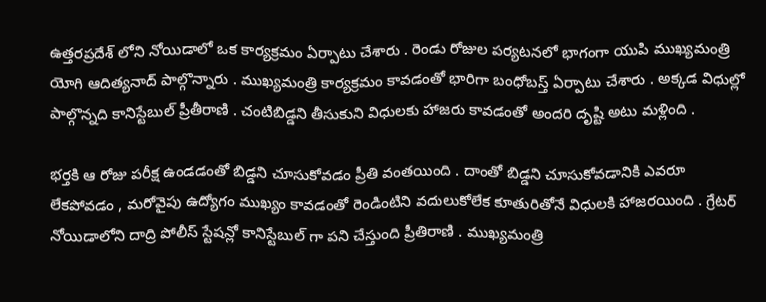ఉత్తరప్రదేశ్ లోని నోయిడాలో ఒక కార్యక్రమం ఏర్పాటు చేశారు . రెండు రోజుల పర్యటనలో భాగంగా యుపి ముఖ్యమంత్రి యోగి ఆదిత్యనాద్ పాల్గొన్నారు . ముఖ్యమంత్రి కార్యక్రమం కావడంతో భారిగా బంధోబస్త్ ఏర్పాటు చేశారు . అక్కడ విధుల్లో పాల్గొన్నది కానిస్టేబుల్ ప్రీతీరాణి . చంటిబిడ్డని తీసుకుని విధులకు హాజరు కావడంతో అందరి దృష్టి అటు మళ్లింది .

భర్తకి ఆ రోజు పరీక్ష ఉండడంతో బిడ్డని చూసుకోవడం ప్రీతి వంతయింది . దాంతో బిడ్డని చూసుకోవడానికి ఎవరూ లేకపోవడం , మరోవైపు ఉద్యోగం ముఖ్యం కావడంతో రెండింటిని వదులుకోలేక కూతురితోనే విధులకి హాజరయింది . గ్రేటర్ నోయిడాలోని దాద్రి పోలీస్ స్టేషన్లో కానిస్టేబుల్ గా పని చేస్తుంది ప్రీతిరాణి . ముఖ్యమంత్రి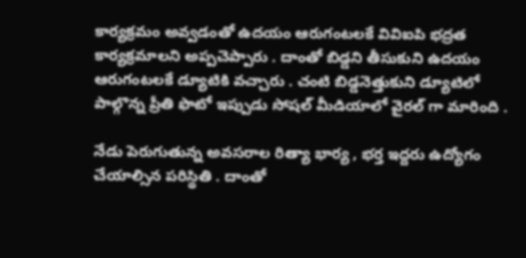కార్యక్రమం అవ్వడంతో ఉదయం ఆరుగంటలకే వివిఐపి భద్రత కార్యక్రమాలని అప్పచెప్పారు . దాంతో బిడ్డని తీసుకుని ఉదయం ఆరుగంటలకే డ్యూటికి వచ్చారు . చంటి బిడ్డనెత్తుకుని డ్యూటిలో పాల్గొన్న ప్రీతి ఫొటో ఇప్పుడు సోషల్ మీడియాలో వైరల్ గా మారింది .

నేడు పెరుగుతున్న అవసరాల రిత్యా భార్య , భర్త ఇద్దరు ఉద్యోగం చేయాల్సిన పరిస్థితి . దాంతో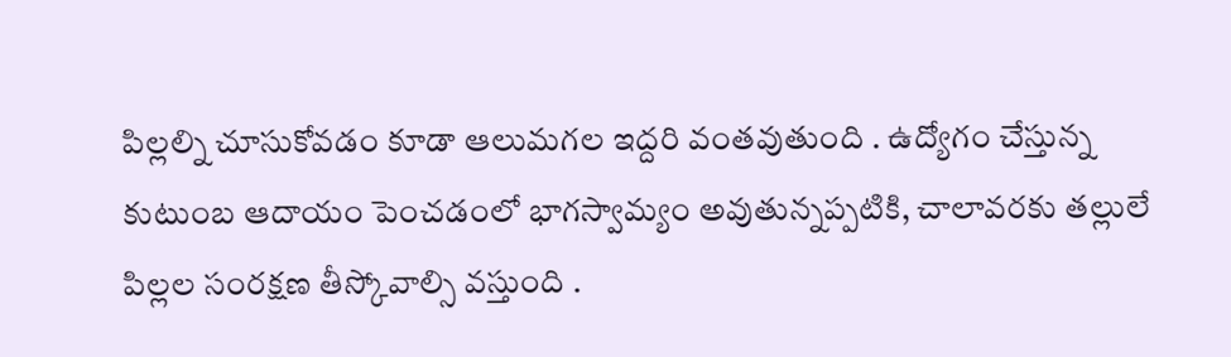పిల్లల్ని చూసుకోవడం కూడా ఆలుమగల ఇద్దరి వంతవుతుంది . ఉద్యోగం చేస్తున్న కుటుంబ ఆదాయం పెంచడంలో భాగస్వామ్యం అవుతున్నప్పటికి, చాలావరకు తల్లులే పిల్లల సంరక్షణ తీస్కోవాల్సి వస్తుంది .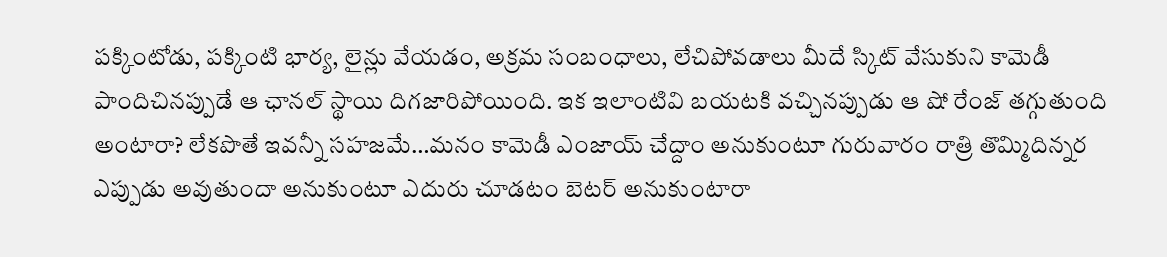పక్కింటోడు, పక్కింటి భార్య, లైన్లు వేయడం, అక్రమ సంబంధాలు, లేచిపోవడాలు మీదే స్కిట్ వేసుకుని కామెడీ పాందిచినప్పుడే ఆ ఛానల్ స్థాయి దిగజారిపోయింది. ఇక ఇలాంటివి బయటకి వచ్చినప్పుడు ఆ షో రేంజ్ తగ్గుతుంది అంటారా? లేకపొతే ఇవన్నీ సహజమే…మనం కామెడీ ఎంజాయ్ చేద్దాం అనుకుంటూ గురువారం రాత్రి తొమ్మిదిన్నర ఎప్పుడు అవుతుందా అనుకుంటూ ఎదురు చూడటం బెటర్ అనుకుంటారా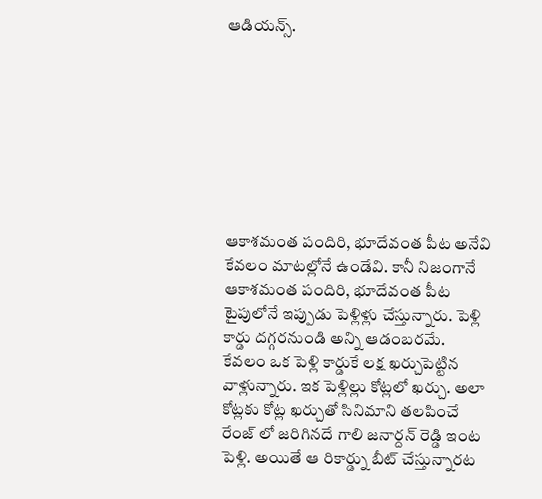ఆడియన్స్.








ఆకాశమంత పందిరి, భూదేవంత పీట అనేవి కేవలం మాటల్లోనే ఉండేవి. కానీ నిజంగానే ఆకాశమంత పందిరి, భూదేవంత పీట టైపులోనే ఇప్పుడు పెళ్లిళ్లు చేస్తున్నారు. పెళ్లి కార్డు దగ్గరనుండి అన్ని ఆడంబరమే. కేవలం ఒక పెళ్లి కార్డుకే లక్ష ఖర్చుపెట్టిన వాళ్లున్నారు. ఇక పెళ్లిల్లు కోట్లలో ఖర్చు. అలా కోట్లకు కోట్ల ఖర్చుతో సినిమాని తలపించే రేంజ్ లో జరిగినదే గాలి జనార్దన్ రెడ్డి ఇంట పెళ్లి. అయితే ఆ రికార్డ్ను బీట్ చేస్తున్నారట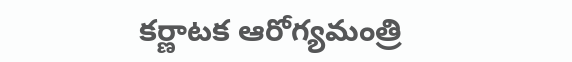కర్ణాటక ఆరోగ్యమంత్రి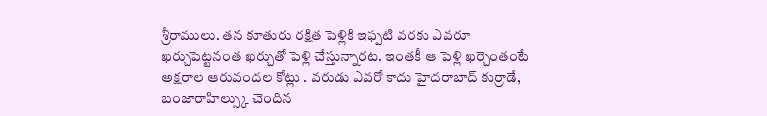శ్రీరాములు. తన కూతురు రక్షిత పెళ్లికి ఇఫ్పటి వరకు ఎవరూ ఖర్చుపెట్టనంత ఖర్చుతో పెళ్లి చేస్తున్నారట. ఇంతకీ ఆ పెళ్లి ఖర్చెంతంటే అక్షరాల ఆరువందల కోట్లు . వరుడు ఎవరో కాదు హైదరాబాద్ కుర్రాడే, బంజారాహిల్స్కు చెందిన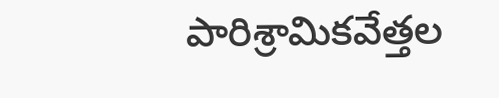పారిశ్రామికవేత్తల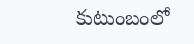కుటుంబంలో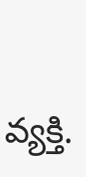వ్యక్తి.